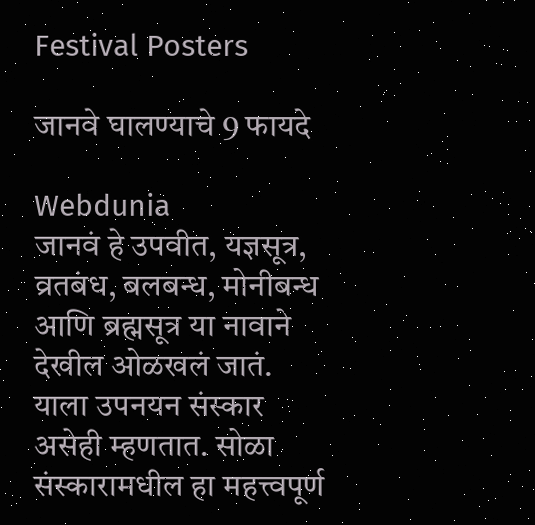Festival Posters

जानवे घालण्याचे 9 फायदे

Webdunia
जानवं हे उपवीत, यज्ञसूत्र, व्रतबंध, बलबन्ध, मोनीबन्ध आणि ब्रह्मसूत्र या नावाने देखील ओळखलं जातं. याला उपनयन संस्कार असेही म्हणतात. सोळा संस्कारामधील हा महत्त्वपूर्ण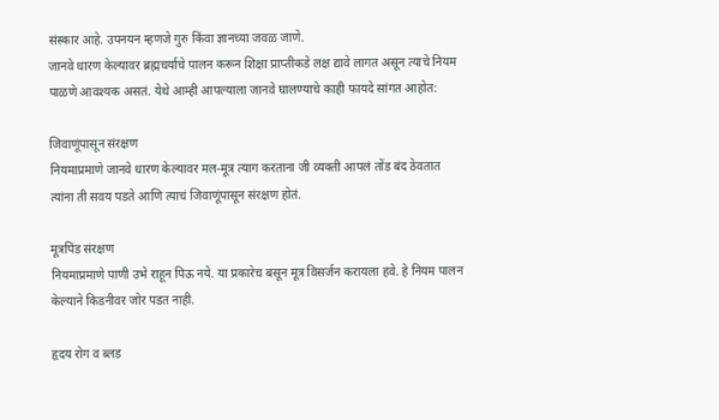संस्कार आहे. उपनयन म्हणजे गुरु किंवा ज्ञानच्या जवळ जाणे.
जानवे धारण केल्यावर ब्रह्मचर्याचे पालन करून शिक्षा प्राप्तीकडे लक्ष द्यावे लागत असून त्याचे नियम पाळणे आवश्यक असतं. येथे आम्ही आपल्याला जानवे घालण्याचे काही फायदे सांगत आहोत:

जिवाणूंपासून संरक्षण
नियमाप्रमाणे जानवे धारण केल्यावर मल-मूत्र त्याग करताना जी व्यक्ती आपलं तोंड बंद ठेवतात त्यांना ती सवय पडते आणि त्याचं जिवाणूंपासून संरक्षण होतं.

मूत्रपिंड संरक्षण
नियमाप्रमाणे पाणी उभे राहून पिऊ नये. या प्रकारेच बसून मूत्र विसर्जन करायला हवे. हे नियम पालन केल्याने किडनीवर जोर पडत नाही.

हृदय रोग व ब्लड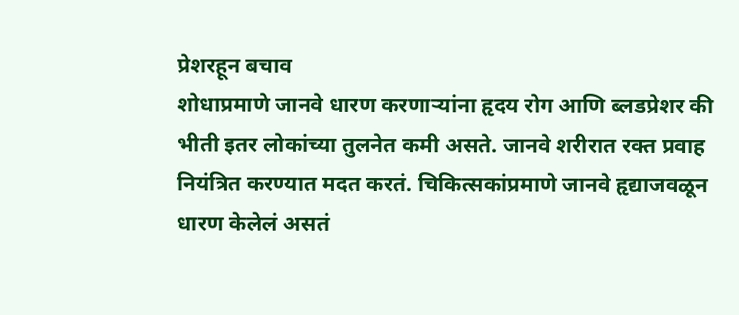प्रेशरहून बचाव
शोधाप्रमाणे जानवे धारण करणार्‍यांना हृदय रोग आणि ब्लडप्रेशर की भीती इतर लोकांच्या तुलनेत कमी असते. जानवे शरीरात रक्त प्रवाह नियंत्रित करण्यात मदत करतं. चिकित्सकांप्रमाणे जानवे हृद्याजवळून धारण केलेलं असतं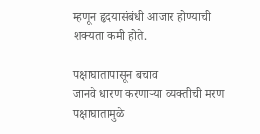म्हणून हृदयासंबंधी आजार होण्याची शक्यता कमी होते.

पक्षाघातापासून बचाव
जानवे धारण करणार्‍या व्यक्तीची मरण पक्षाघातामुळे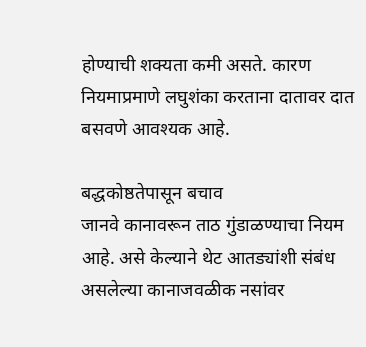होण्याची शक्यता कमी असते. कारण नियमाप्रमाणे लघुशंका करताना दातावर दात बसवणे आवश्यक आहे.

बद्धकोष्ठतेपासून बचाव
जानवे कानावरून ताठ गुंडाळण्याचा नियम आहे. असे केल्याने थेट आतड्यांशी संबंध असलेल्या कानाजवळीक नसांवर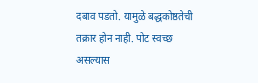दबाव पडतो. यामुळे बद्धकोष्ठतेची तक्रार होन नाही. पोट स्वच्छ असल्यास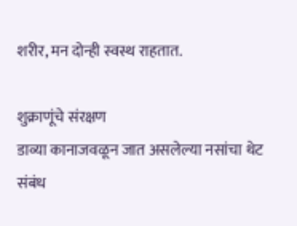शरीर, मन दोन्ही स्वस्थ राहतात.

शुक्राणूंचे संरक्षण
डाव्या कानाजवळून जात असलेल्या नसांचा थेट संबंध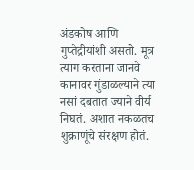अंडकोष आणि गुप्तेद्रीयांशी असतो. मूत्र त्याग करताना जानवे कानावर गुंडाळल्याने त्या नसां दबतात ज्याने वीर्य निघतं. अशात नकळतच शुक्राणूंचे संरक्षण होतं.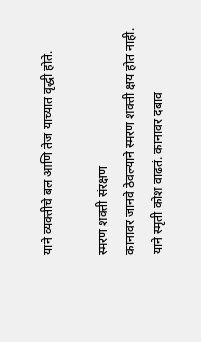याने व्यक्तीचे बल आणि तेज याच्यात वृद्धी होते.

स्मरण शक्ती संरक्षण
कानावर जानवे ठेवल्याने स्मरण शक्ती क्षय होत नाही. याने स्मृती कोश वाढतं. कानावर दबाव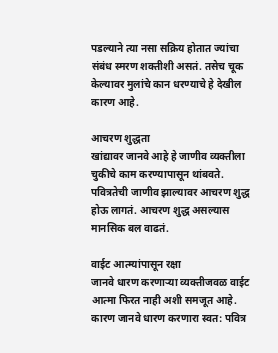पडल्याने त्या नसा सक्रिय होतात ज्यांचा संबंध स्मरण शक्तीशी असतं. तसेच चूक केल्यावर मुलांचे कान धरण्याचे हे देखील कारण आहे.

आचरण शुद्धता
खांद्यावर जानवे आहे हे जाणीव व्यक्तीला चुकीचे काम करण्यापासून थांबवते. पवित्रतेची जाणीव झाल्यावर आचरण शुद्ध होऊ लागतं. आचरण शुद्ध असल्यास मानसिक बल वाढतं.

वाईट आत्म्यांपासून रक्षा
जानवे धारण करणार्‍या व्यक्तीजवळ वाईट आत्मा फिरत नाही अशी समजूत आहे. कारण जानवे धारण करणारा स्वत: पवित्र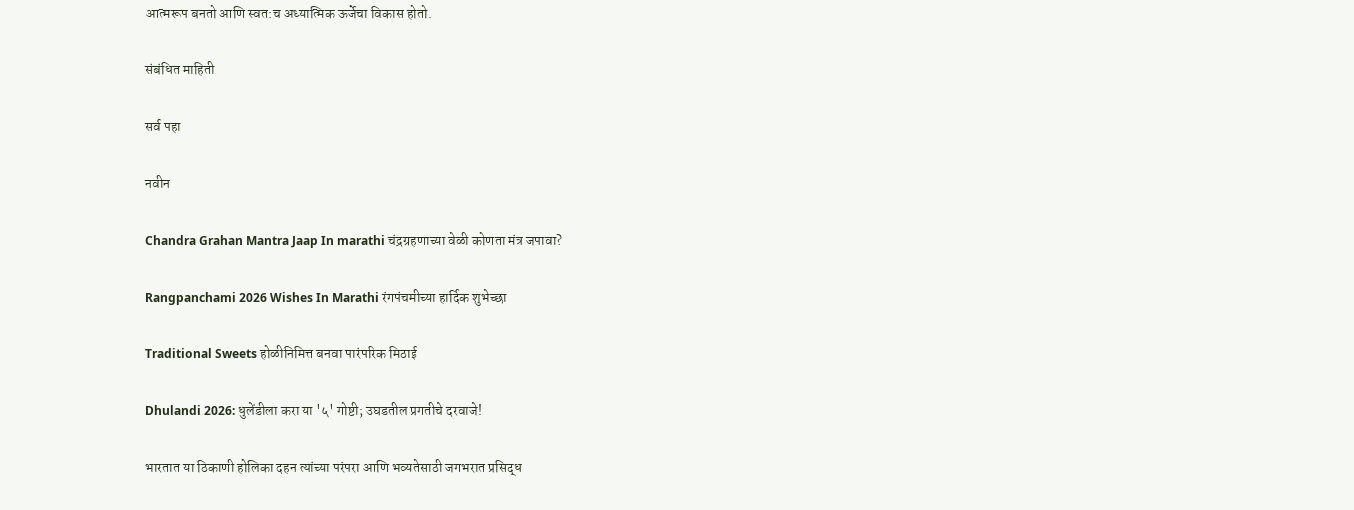आत्मरूप बनतो आणि स्वत:च अध्यात्मिक ऊर्जेचा विकास होतो.

संबंधित माहिती

सर्व पहा

नवीन

Chandra Grahan Mantra Jaap In marathi चंद्रग्रहणाच्या वेळी कोणता मंत्र जपावा?

Rangpanchami 2026 Wishes In Marathi रंगपंचमीच्या हार्दिक शुभेच्छा

Traditional Sweets होळीनिमित्त बनवा पारंपरिक मिठाई

Dhulandi 2026: धुलेंडीला करा या '५' गोष्टी; उघडतील प्रगतीचे दरवाजे!

भारतात या ठिकाणी होलिका दहन त्यांच्या परंपरा आणि भव्यतेसाठी जगभरात प्रसिद्ध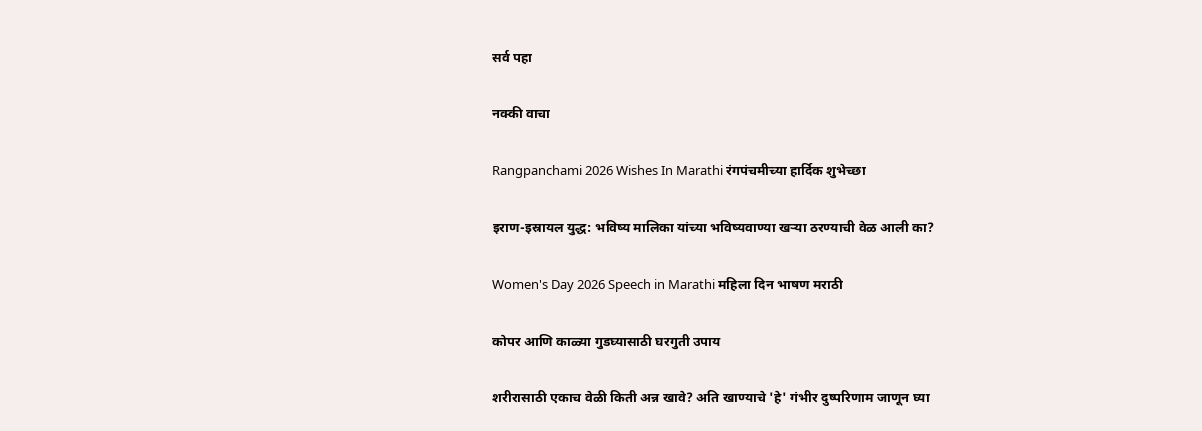सर्व पहा

नक्की वाचा

Rangpanchami 2026 Wishes In Marathi रंगपंचमीच्या हार्दिक शुभेच्छा

इराण-इस्रायल युद्ध: भविष्य मालिका यांच्या भविष्यवाण्या खऱ्या ठरण्याची वेळ आली का?

Women's Day 2026 Speech in Marathi महिला दिन भाषण मराठी

कोपर आणि काळ्या गुडघ्यासाठी घरगुती उपाय

शरीरासाठी एकाच वेळी किती अन्न खावे? अति खाण्याचे 'हे' गंभीर दुष्परिणाम जाणून घ्या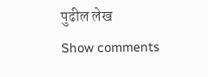पुढील लेख
Show comments